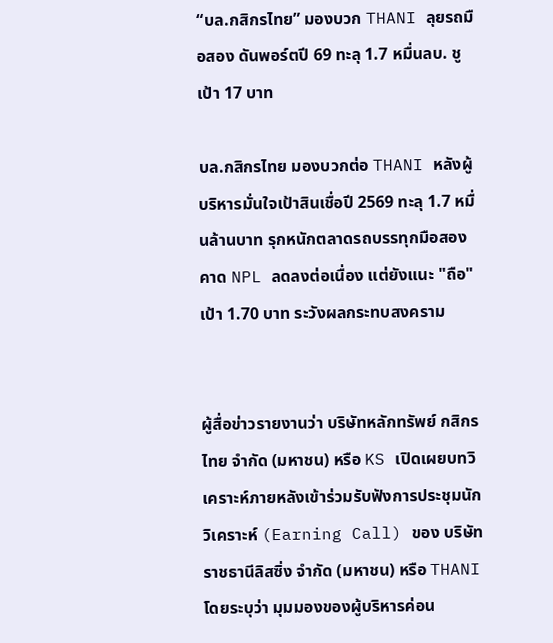“บล.กสิกรไทย” มองบวก THANI ลุยรถมือสอง ดันพอร์ตปี 69 ทะลุ 1.7 หมื่นลบ. ชูเป้า 17 บาท

บล.กสิกรไทย มองบวกต่อ THANI หลังผู้บริหารมั่นใจเป้าสินเชื่อปี 2569 ทะลุ 1.7 หมื่นล้านบาท รุกหนักตลาดรถบรรทุกมือสอง คาด NPL ลดลงต่อเนื่อง แต่ยังแนะ "ถือ" เป้า 1.70 บาท ระวังผลกระทบสงคราม


ผู้สื่อข่าวรายงานว่า บริษัทหลักทรัพย์ กสิกรไทย จำกัด (มหาชน) หรือ KS เปิดเผยบทวิเคราะห์ภายหลังเข้าร่วมรับฟังการประชุมนักวิเคราะห์ (Earning Call) ของ บริษัท ราชธานีลิสซิ่ง จำกัด (มหาชน) หรือ THANI โดยระบุว่า มุมมองของผู้บริหารค่อน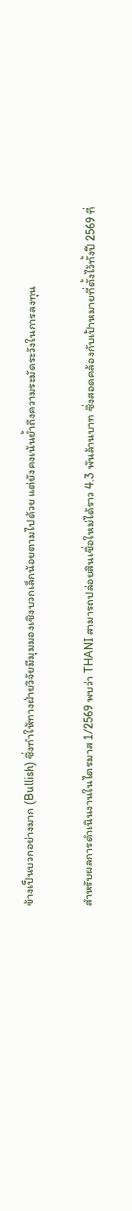ข้างเป็นบวกอย่างมาก (Bullish) ซึ่งทำให้ทางฝ่ายวิจัยมีมุมมองเชิงบวกเล็กน้อยตามไปด้วย แต่ยังคงเน้นย้ำถึงความระมัดระวังในการลงทุน

สำหรับผลการดำเนินงานในไตรมาส 1/2569 พบว่า THANI สามารถปล่อยสินเชื่อใหม่ได้ราว 4.3 พันล้านบาท ซึ่งสอดคล้องกับเป้าหมายที่ตั้งไว้ทั้งปี 2569 ที่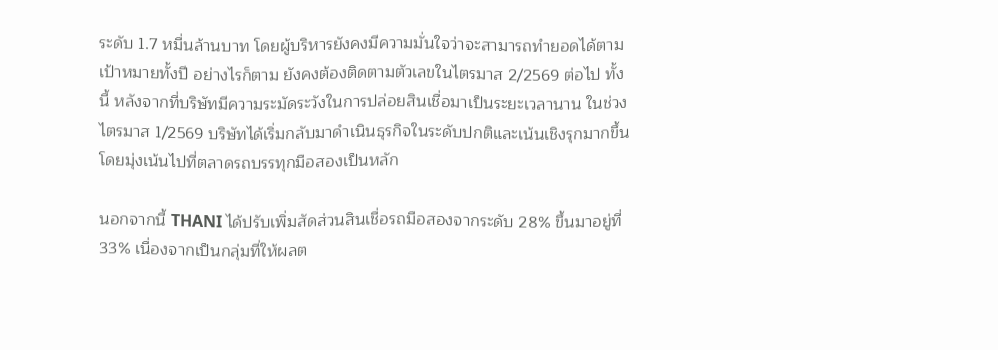ระดับ 1.7 หมื่นล้านบาท โดยผู้บริหารยังคงมีความมั่นใจว่าจะสามารถทำยอดได้ตามเป้าหมายทั้งปี อย่างไรก็ตาม ยังคงต้องติดตามตัวเลขในไตรมาส 2/2569 ต่อไป ทั้งนี้ หลังจากที่บริษัทมีความระมัดระวังในการปล่อยสินเชื่อมาเป็นระยะเวลานาน ในช่วงไตรมาส 1/2569 บริษัทได้เริ่มกลับมาดำเนินธุรกิจในระดับปกติและเน้นเชิงรุกมากขึ้น โดยมุ่งเน้นไปที่ตลาดรถบรรทุกมือสองเป็นหลัก

นอกจากนี้ THANI ได้ปรับเพิ่มสัดส่วนสินเชื่อรถมือสองจากระดับ 28% ขึ้นมาอยู่ที่ 33% เนื่องจากเป็นกลุ่มที่ให้ผลต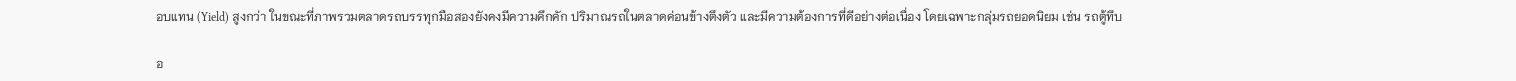อบแทน (Yield) สูงกว่า ในขณะที่ภาพรวมตลาดรถบรรทุกมือสองยังคงมีความคึกคัก ปริมาณรถในตลาดค่อนข้างตึงตัว และมีความต้องการที่ดีอย่างต่อเนื่อง โดยเฉพาะกลุ่มรถยอดนิยม เช่น รถตู้ทึบ

อ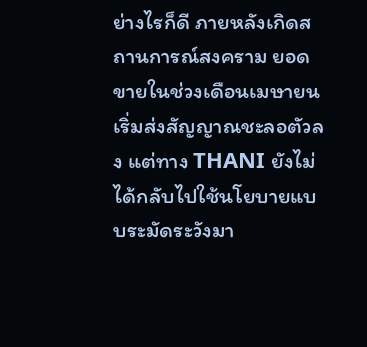ย่างไรก็ดี ภายหลังเกิดสถานการณ์สงคราม ยอดขายในช่วงเดือนเมษายนเริ่มส่งสัญญาณชะลอตัวลง แต่ทาง THANI ยังไม่ได้กลับไปใช้นโยบายแบบระมัดระวังมา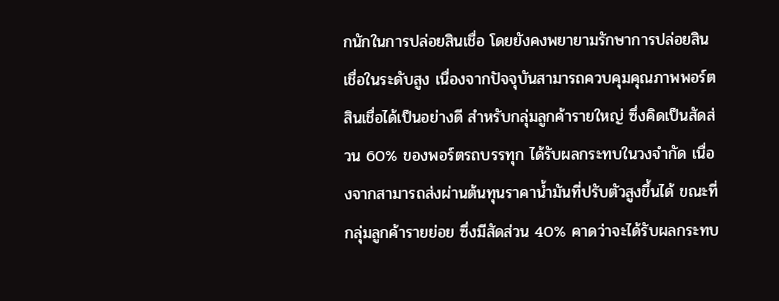กนักในการปล่อยสินเชื่อ โดยยังคงพยายามรักษาการปล่อยสินเชื่อในระดับสูง เนื่องจากปัจจุบันสามารถควบคุมคุณภาพพอร์ตสินเชื่อได้เป็นอย่างดี สำหรับกลุ่มลูกค้ารายใหญ่ ซึ่งคิดเป็นสัดส่วน 60% ของพอร์ตรถบรรทุก ได้รับผลกระทบในวงจำกัด เนื่องจากสามารถส่งผ่านต้นทุนราคาน้ำมันที่ปรับตัวสูงขึ้นได้ ขณะที่กลุ่มลูกค้ารายย่อย ซึ่งมีสัดส่วน 40% คาดว่าจะได้รับผลกระทบ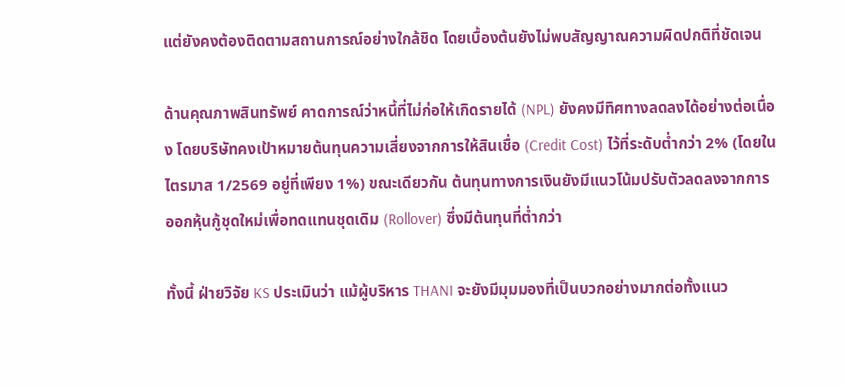แต่ยังคงต้องติดตามสถานการณ์อย่างใกล้ชิด โดยเบื้องต้นยังไม่พบสัญญาณความผิดปกติที่ชัดเจน

ด้านคุณภาพสินทรัพย์ คาดการณ์ว่าหนี้ที่ไม่ก่อให้เกิดรายได้ (NPL) ยังคงมีทิศทางลดลงได้อย่างต่อเนื่อง โดยบริษัทคงเป้าหมายต้นทุนความเสี่ยงจากการให้สินเชื่อ (Credit Cost) ไว้ที่ระดับต่ำกว่า 2% (โดยในไตรมาส 1/2569 อยู่ที่เพียง 1%) ขณะเดียวกัน ต้นทุนทางการเงินยังมีแนวโน้มปรับตัวลดลงจากการออกหุ้นกู้ชุดใหม่เพื่อทดแทนชุดเดิม (Rollover) ซึ่งมีต้นทุนที่ต่ำกว่า

ทั้งนี้ ฝ่ายวิจัย KS ประเมินว่า แม้ผู้บริหาร THANI จะยังมีมุมมองที่เป็นบวกอย่างมากต่อทั้งแนว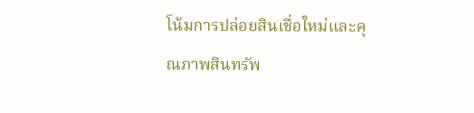โน้มการปล่อยสินเชื่อใหม่และคุณภาพสินทรัพ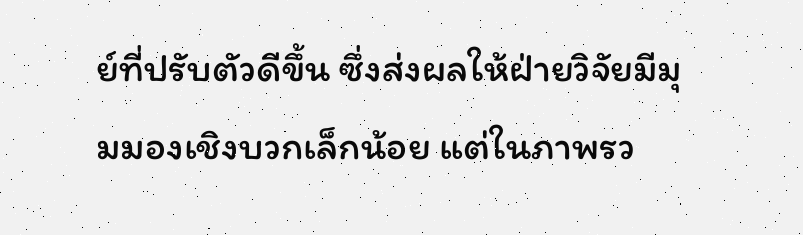ย์ที่ปรับตัวดีขึ้น ซึ่งส่งผลให้ฝ่ายวิจัยมีมุมมองเชิงบวกเล็กน้อย แต่ในภาพรว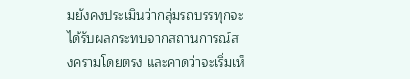มยังคงประเมินว่ากลุ่มรถบรรทุกจะได้รับผลกระทบจากสถานการณ์สงครามโดยตรง และคาดว่าจะเริ่มเห็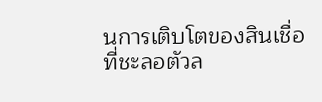นการเติบโตของสินเชื่อที่ชะลอตัวล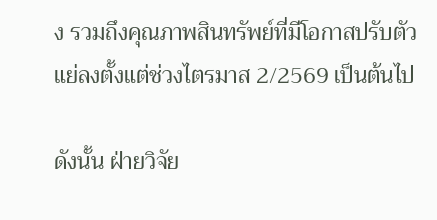ง รวมถึงคุณภาพสินทรัพย์ที่มีโอกาสปรับตัวแย่ลงตั้งแต่ช่วงไตรมาส 2/2569 เป็นต้นไป

ดังนั้น ฝ่ายวิจัย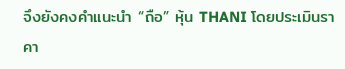จึงยังคงคำแนะนำ “ถือ” หุ้น THANI โดยประเมินราคา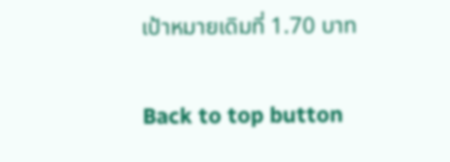เป้าหมายเดิมที่ 1.70 บาท

Back to top button